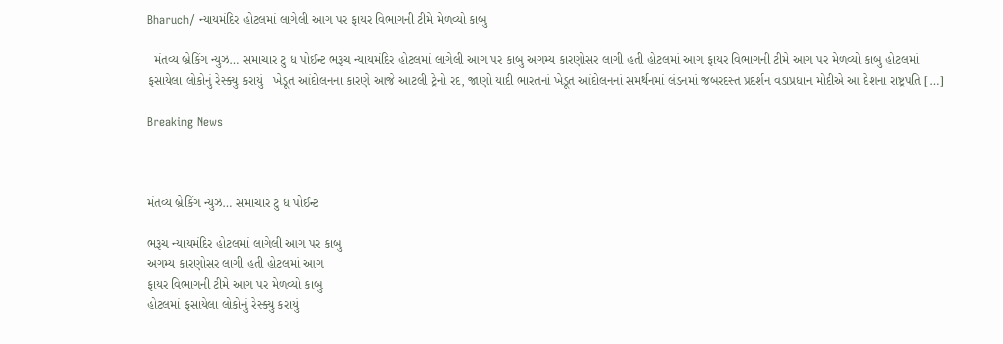Bharuch/ ન્યાયમંદિર હોટલમાં લાગેલી આગ પર ફાયર વિભાગની ટીમે મેળવ્યો કાબુ

  મંતવ્ય બ્રેકિંગ ન્યુઝ… સમાચાર ટુ ધ પોઈન્ટ ભરૂચ ન્યાયમંદિર હોટલમાં લાગેલી આગ પર કાબુ અગમ્ય કારણોસર લાગી હતી હોટલમાં આગ ફાયર વિભાગની ટીમે આગ પર મેળવ્યો કાબુ હોટલમાં ફસાયેલા લોકોનું રેસ્ક્યુ કરાયું   ખેડૂત આંદોલનના કારણે આજે આટલી ટ્રેનો રદ, જાણો યાદી ભારતનાં ખેડૂત આંદોલનનાં સમર્થનમાં લંડનમાં જબરદસ્ત પ્રદર્શન વડાપ્રધાન મોદીએ આ દેશના રાષ્ટ્રપતિ […]

Breaking News



મંતવ્ય બ્રેકિંગ ન્યુઝ… સમાચાર ટુ ધ પોઈન્ટ

ભરૂચ ન્યાયમંદિર હોટલમાં લાગેલી આગ પર કાબુ
અગમ્ય કારણોસર લાગી હતી હોટલમાં આગ
ફાયર વિભાગની ટીમે આગ પર મેળવ્યો કાબુ
હોટલમાં ફસાયેલા લોકોનું રેસ્ક્યુ કરાયું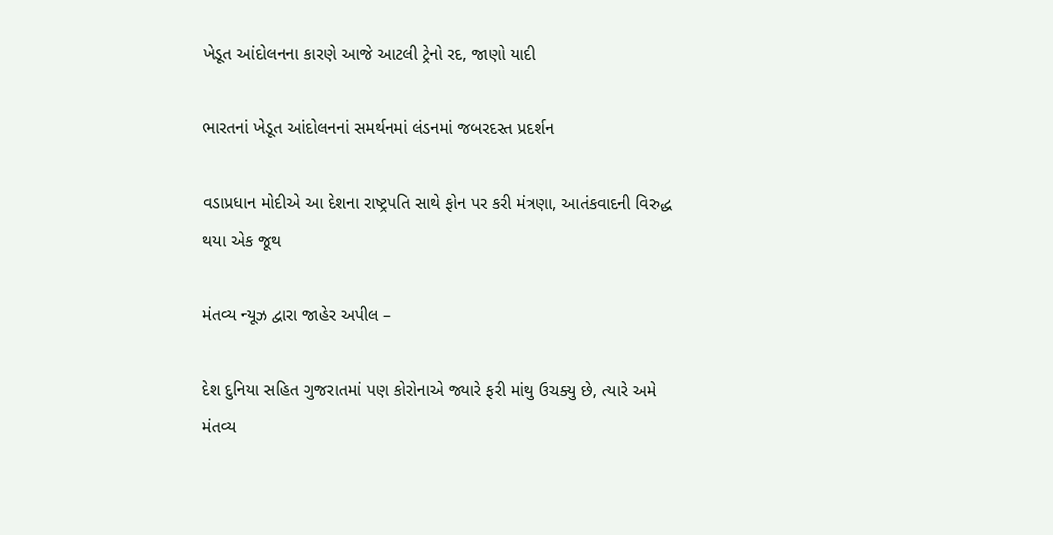ખેડૂત આંદોલનના કારણે આજે આટલી ટ્રેનો રદ, જાણો યાદી

ભારતનાં ખેડૂત આંદોલનનાં સમર્થનમાં લંડનમાં જબરદસ્ત પ્રદર્શન

વડાપ્રધાન મોદીએ આ દેશના રાષ્ટ્રપતિ સાથે ફોન પર કરી મંત્રણા, આતંકવાદની વિરુદ્ધ થયા એક જૂથ

મંતવ્ય ન્યૂઝ દ્વારા જાહેર અપીલ –

દેશ દુનિયા સહિત ગુજરાતમાં પણ કોરોનાએ જ્યારે ફરી માંથુ ઉચક્યુ છે, ત્યારે અમે મંતવ્ય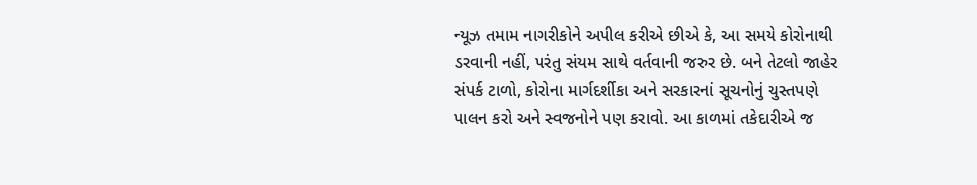ન્યૂઝ તમામ નાગરીકોને અપીલ કરીએ છીએ કે, આ સમયે કોરોનાથી ડરવાની નહીં, પરંતુ સંયમ સાથે વર્તવાની જરુર છે. બને તેટલો જાહેર સંપર્ક ટાળો, કોરોના માર્ગદર્શીકા અને સરકારનાં સૂચનોનું ચુસ્તપણે પાલન કરો અને સ્વજનોને પણ કરાવો. આ કાળમાં તકેદારીએ જ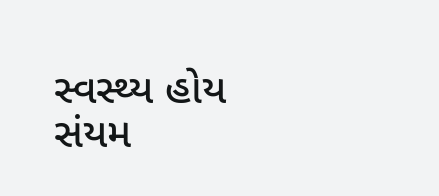સ્વસ્થ્ય હોય સંયમ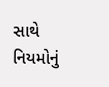સાથે નિયમોનું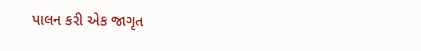પાલન કરી એક જાગૃત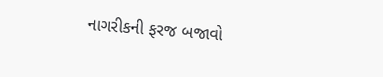નાગરીકની ફરજ બજાવો